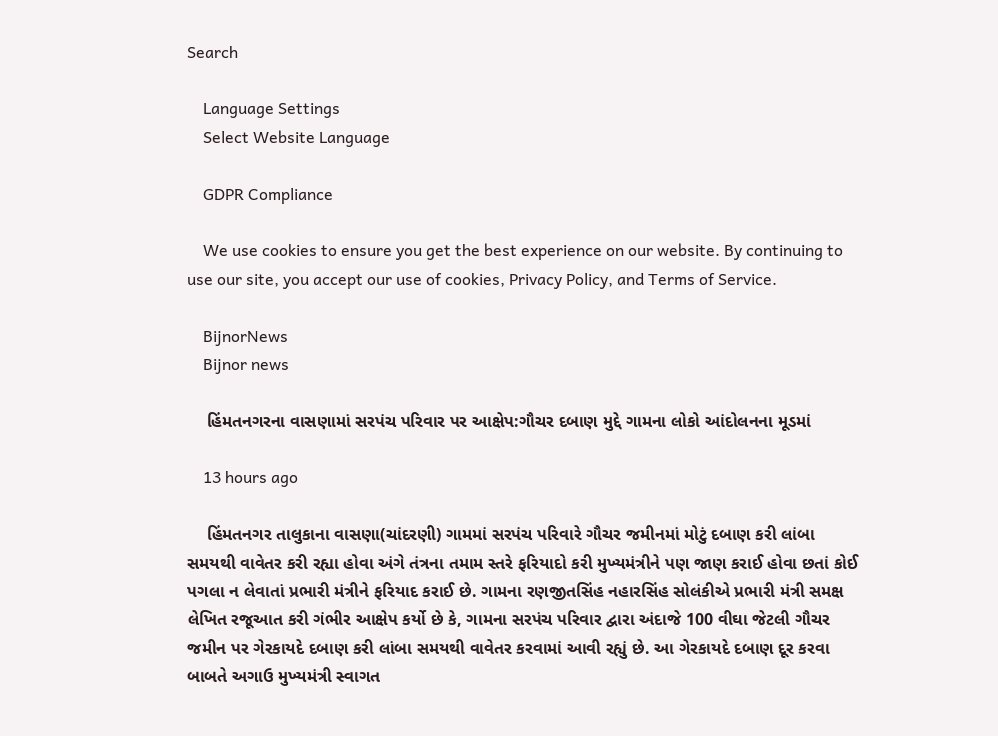Search

    Language Settings
    Select Website Language

    GDPR Compliance

    We use cookies to ensure you get the best experience on our website. By continuing to use our site, you accept our use of cookies, Privacy Policy, and Terms of Service.

    BijnorNews
    Bijnor news

    હિંમતનગરના વાસણામાં સરપંચ પરિવાર પર આક્ષેપ:ગૌચર દબાણ મુદ્દે ગામના લોકો આંદોલનના મૂડમાં

    13 hours ago

    હિંમતનગર તાલુકાના વાસણા(ચાંદરણી) ગામમાં સરપંચ પરિવારે ગૌચર જમીનમાં મોટું દબાણ કરી લાંબા સમયથી વાવેતર કરી રહ્યા હોવા અંગે તંત્રના તમામ સ્તરે ફરિયાદો કરી મુખ્યમંત્રીને પણ જાણ કરાઈ હોવા છતાં કોઈ પગલા ન લેવાતાં પ્રભારી મંત્રીને ફરિયાદ કરાઈ છે. ગામના રણજીતસિંહ નહારસિંહ સોલંકીએ પ્રભારી મંત્રી સમક્ષ લેખિત રજૂઆત કરી ગંભીર આક્ષેપ કર્યો છે કે, ગામના સરપંચ પરિવાર દ્વારા અંદાજે 100 વીઘા જેટલી ગૌચર જમીન પર ગેરકાયદે દબાણ કરી લાંબા સમયથી વાવેતર કરવામાં આવી રહ્યું છે. આ ગેરકાયદે દબાણ દૂર કરવા બાબતે અગાઉ મુખ્યમંત્રી સ્વાગત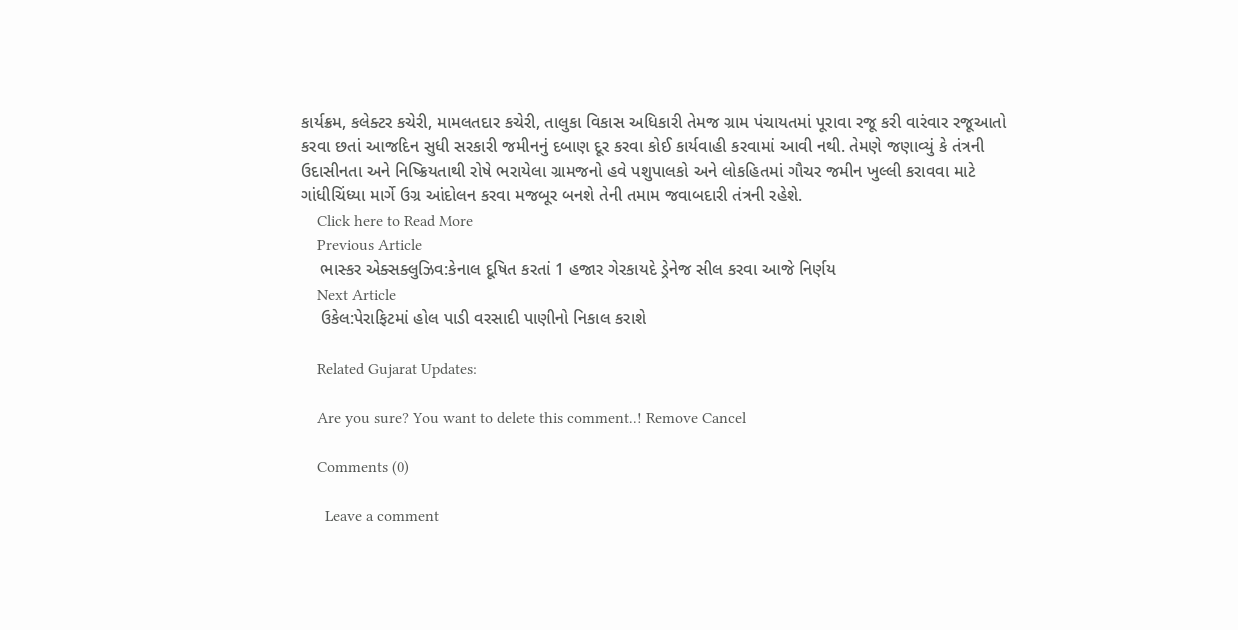કાર્યક્રમ, કલેક્ટર કચેરી, મામલતદાર કચેરી, તાલુકા વિકાસ અધિકારી તેમજ ગ્રામ પંચાયતમાં પૂરાવા રજૂ કરી વારંવાર રજૂઆતો કરવા છતાં આજદિન સુધી સરકારી જમીનનું દબાણ દૂર કરવા કોઈ કાર્યવાહી કરવામાં આવી નથી. તેમણે જણાવ્યું કે તંત્રની ઉદાસીનતા અને નિષ્ક્રિયતાથી રોષે ભરાયેલા ગ્રામજનો હવે પશુપાલકો અને લોકહિતમાં ગૌચર જમીન ખુલ્લી કરાવવા માટે ગાંધીચિંધ્યા માર્ગે ઉગ્ર આંદોલન કરવા મજબૂર બનશે તેની તમામ જવાબદારી તંત્રની રહેશે.
    Click here to Read More
    Previous Article
    ભાસ્કર એક્સક્લુઝિવ:કેનાલ દૂષિત કરતાં 1 હજાર ગેરકાયદે ડ્રેનેજ સીલ કરવા આજે નિર્ણય
    Next Article
    ઉકેલ:પેરાફિટમાં હોલ પાડી વરસાદી પાણીનો નિકાલ કરાશે

    Related Gujarat Updates:

    Are you sure? You want to delete this comment..! Remove Cancel

    Comments (0)

      Leave a comment